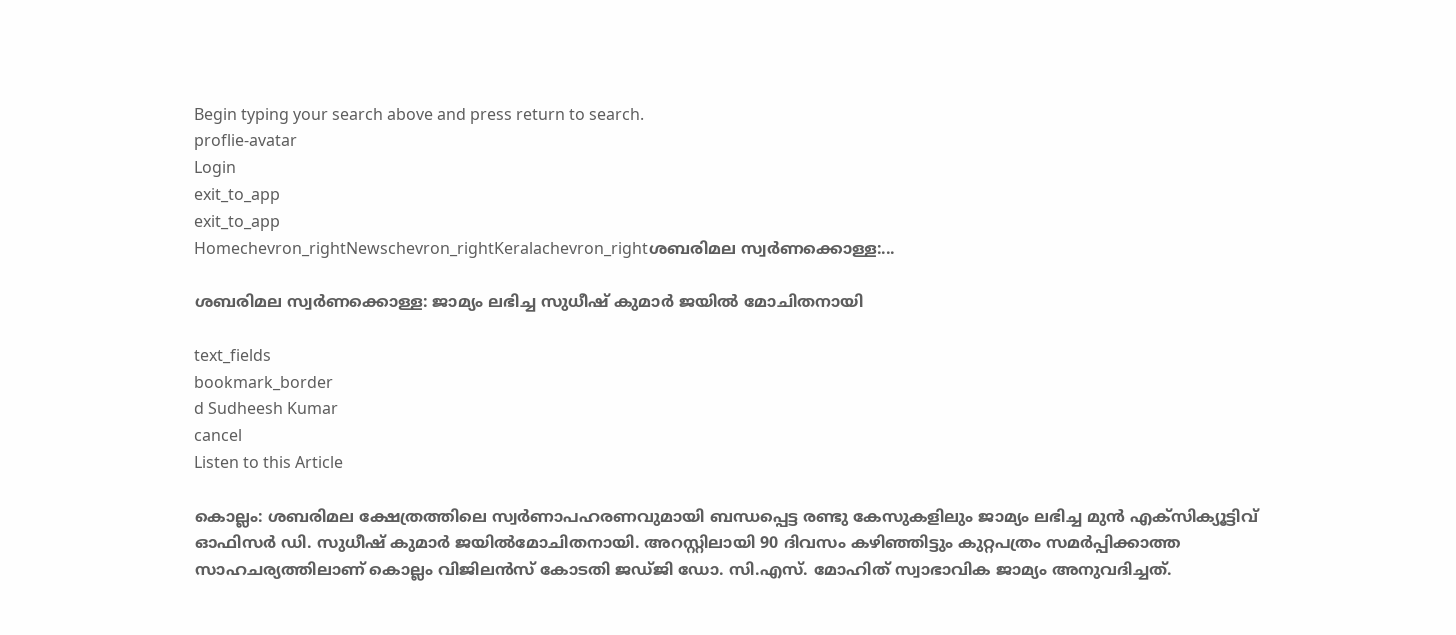Begin typing your search above and press return to search.
proflie-avatar
Login
exit_to_app
exit_to_app
Homechevron_rightNewschevron_rightKeralachevron_rightശബരിമല സ്വർണക്കൊള്ള:...

ശബരിമല സ്വർണക്കൊള്ള: ജാമ്യം ലഭിച്ച സുധീഷ് കുമാർ ജയിൽ മോചിതനായി

text_fields
bookmark_border
d Sudheesh Kumar
cancel
Listen to this Article

കൊല്ലം: ശബരിമല ക്ഷേത്രത്തിലെ സ്വർണാപഹരണവുമായി ബന്ധപ്പെട്ട രണ്ടു കേസുകളിലും ജാമ്യം ലഭിച്ച മുൻ എക്സിക്യൂട്ടിവ് ഓഫിസർ ഡി. സുധീഷ് കുമാർ ജയിൽമോചിതനായി. അറസ്റ്റിലായി 90 ദിവസം കഴിഞ്ഞിട്ടും കുറ്റപത്രം സമർപ്പിക്കാത്ത സാഹചര്യത്തിലാണ് കൊല്ലം വിജിലൻസ് കോടതി ജഡ്ജി ഡോ. സി.എസ്. മോഹിത് സ്വാഭാവിക ജാമ്യം അനുവദിച്ചത്.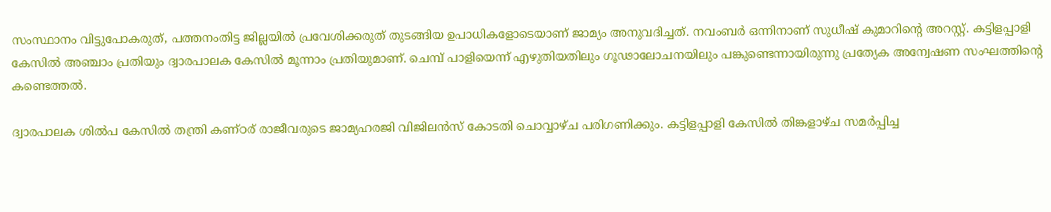സംസ്ഥാനം വിട്ടുപോകരുത്, പത്തനംതിട്ട ജില്ലയിൽ പ്രവേശിക്കരുത് തുടങ്ങിയ ഉപാധികളോടെയാണ് ജാമ്യം അനുവദിച്ചത്. നവംബർ ഒന്നിനാണ് സുധീഷ് കുമാറിന്‍റെ അറസ്റ്റ്. കട്ടിളപ്പാളി കേസിൽ അഞ്ചാം പ്രതിയും ദ്വാരപാലക കേസിൽ മൂന്നാം പ്രതിയുമാണ്. ചെമ്പ് പാളിയെന്ന് എഴുതിയതിലും ഗൂഢാലോചനയിലും പങ്കുണ്ടെന്നായിരുന്നു പ്രത്യേക അന്വേഷണ സംഘത്തിന്റെ കണ്ടെത്തൽ.

ദ്വാരപാലക ശിൽപ കേസിൽ തന്ത്രി കണ്ഠര് രാജീവരുടെ ജാമ്യഹരജി വിജിലൻസ് കോടതി ചൊവ്വാഴ്ച പരിഗണിക്കും. കട്ടിളപ്പാളി കേസിൽ തിങ്കളാഴ്ച സമർപ്പിച്ച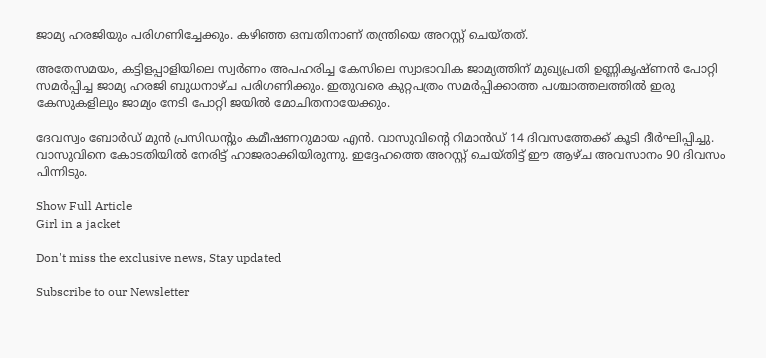ജാമ്യ ഹരജിയും പരിഗണിച്ചേക്കും. കഴിഞ്ഞ ഒമ്പതിനാണ് തന്ത്രിയെ അറസ്റ്റ് ചെയ്തത്.

അതേസമയം, കട്ടിളപ്പാളിയിലെ സ്വർണം അപഹരിച്ച കേസിലെ സ്വാഭാവിക ജാമ്യത്തിന് മുഖ്യപ്രതി ഉണ്ണികൃഷ്ണൻ പോറ്റി സമർപ്പിച്ച ജാമ്യ ഹരജി ബുധനാഴ്ച പരിഗണിക്കും. ഇതുവരെ കുറ്റപത്രം സമർപ്പിക്കാത്ത പശ്ചാത്തലത്തിൽ ഇരു കേസുകളിലും ജാമ്യം നേടി പോറ്റി ജയിൽ മോചിതനായേക്കും.

ദേവസ്വം ബോർഡ് മുൻ പ്രസിഡന്റും കമീഷണറുമായ എൻ. വാസുവിന്റെ റിമാന്‍ഡ് 14 ദിവസത്തേക്ക് കൂടി ദീർഘിപ്പിച്ചു. വാസുവിനെ കോടതിയിൽ നേരിട്ട് ഹാജരാക്കിയിരുന്നു. ഇദ്ദേഹത്തെ അറസ്റ്റ് ചെയ്തിട്ട് ഈ ആഴ്ച അവസാനം 90 ദിവസം പിന്നിടും.

Show Full Article
Girl in a jacket

Don't miss the exclusive news, Stay updated

Subscribe to our Newsletter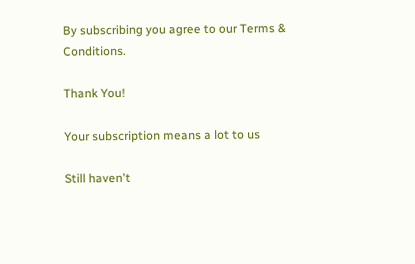By subscribing you agree to our Terms & Conditions.

Thank You!

Your subscription means a lot to us

Still haven't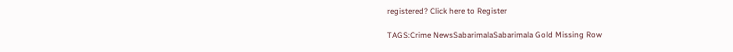registered? Click here to Register

TAGS:Crime NewsSabarimalaSabarimala Gold Missing Row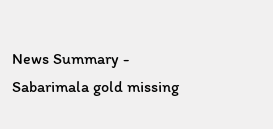News Summary - Sabarimala gold missing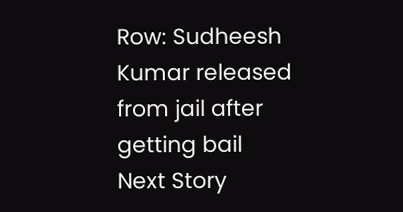Row: Sudheesh Kumar released from jail after getting bail
Next Story